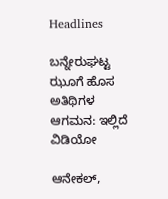Headlines

ಬನ್ನೇರುಘಟ್ಟ ಝೂಗೆ ಹೊಸ ಅತಿಥಿಗಳ ಆಗಮನ: ಇಲ್ಲಿದೆ ವಿಡಿಯೋ

ಆನೇಕಲ್,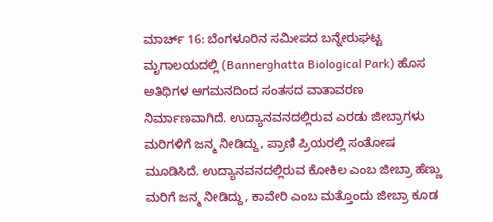ಮಾರ್ಚ್ 16: ಬೆಂಗಳೂರಿನ ಸಮೀಪದ ಬನ್ನೇರುಘಟ್ಟ ಮೃಗಾಲಯದಲ್ಲಿ (Bannerghatta Biological Park) ಹೊಸ ಅತಿಥಿಗಳ ಆಗಮನದಿಂದ ಸಂತಸದ ವಾತಾವರಣ ನಿರ್ಮಾಣವಾಗಿದೆ. ಉದ್ಯಾನವನದಲ್ಲಿರುವ ಎರಡು ಜೀಬ್ರಾಗಳು ಮರಿಗಳಿಗೆ ಜನ್ಮ ನೀಡಿದ್ದು, ಪ್ರಾಣಿ ಪ್ರಿಯರಲ್ಲಿ ಸಂತೋಷ ಮೂಡಿಸಿದೆ. ಉದ್ಯಾನವನದಲ್ಲಿರುವ ಕೋಕಿಲ ಎಂಬ ಜೀಬ್ರಾ ಹೆಣ್ಣು ಮರಿಗೆ ಜನ್ಮ ನೀಡಿದ್ದು, ಕಾವೇರಿ ಎಂಬ ಮತ್ತೊಂದು ಜೀಬ್ರಾ ಕೂಡ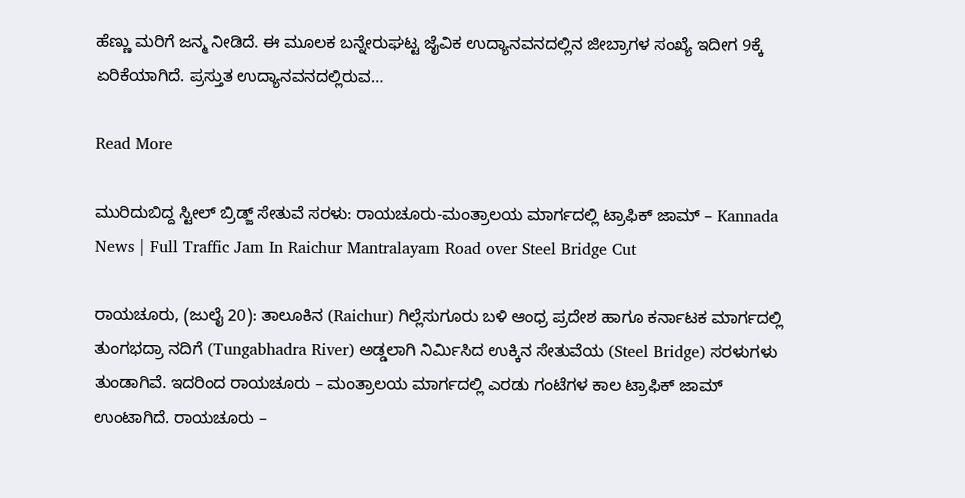ಹೆಣ್ಣು ಮರಿಗೆ ಜನ್ಮ ನೀಡಿದೆ. ಈ ಮೂಲಕ ಬನ್ನೇರುಘಟ್ಟ ಜೈವಿಕ ಉದ್ಯಾನವನದಲ್ಲಿನ ಜೀಬ್ರಾಗಳ ಸಂಖ್ಯೆ ಇದೀಗ 9ಕ್ಕೆ ಏರಿಕೆಯಾಗಿದೆ. ಪ್ರಸ್ತುತ ಉದ್ಯಾನವನದಲ್ಲಿರುವ…

Read More

ಮುರಿದುಬಿದ್ದ ಸ್ಟೀಲ್ ಬ್ರಿಡ್ಜ್ ಸೇತುವೆ ಸರಳು: ರಾಯಚೂರು-ಮಂತ್ರಾಲಯ ಮಾರ್ಗದಲ್ಲಿ ಟ್ರಾಫಿಕ್‌ ಜಾಮ್‌ – Kannada News | Full Traffic Jam In Raichur Mantralayam Road over Steel Bridge Cut

ರಾಯಚೂರು, (ಜುಲೈ 20): ತಾಲೂಕಿನ (Raichur) ಗಿಲ್ಲೆಸುಗೂರು ಬಳಿ ಆಂಧ್ರ ಪ್ರದೇಶ ಹಾಗೂ ಕರ್ನಾಟಕ ಮಾರ್ಗದಲ್ಲಿ ತುಂಗಭದ್ರಾ ನದಿಗೆ (Tungabhadra River) ಅಡ್ಡಲಾಗಿ ನಿರ್ಮಿಸಿದ ಉಕ್ಕಿನ ಸೇತುವೆಯ (Steel Bridge) ಸರಳುಗಳು ತುಂಡಾಗಿವೆ. ಇದರಿಂದ ರಾಯಚೂರು – ಮಂತ್ರಾಲಯ ಮಾರ್ಗದಲ್ಲಿ ಎರಡು ಗಂಟೆಗಳ ಕಾಲ ಟ್ರಾಫಿಕ್‌ ಜಾಮ್‌ ಉಂಟಾಗಿದೆ. ರಾಯಚೂರು –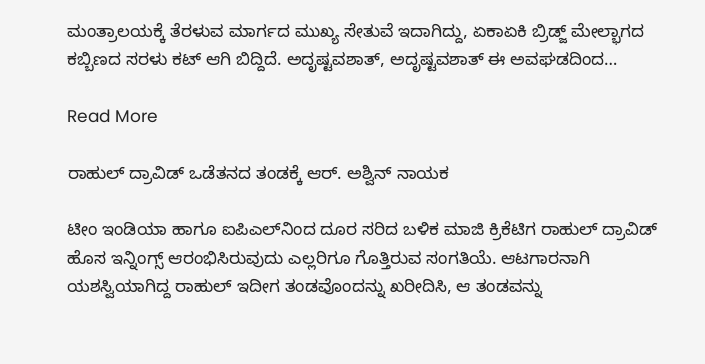ಮಂತ್ರಾಲಯಕ್ಕೆ ತೆರಳುವ ಮಾರ್ಗದ ಮುಖ್ಯ ಸೇತುವೆ ಇದಾಗಿದ್ದು, ಏಕಾಏಕಿ ಬ್ರಿಡ್ಜ್ ಮೇಲ್ಭಾಗದ ಕಬ್ಬಿಣದ ಸರಳು ಕಟ್ ಆಗಿ ಬಿದ್ದಿದೆ. ಅದೃಷ್ಟವಶಾತ್, ಅದೃಷ್ಟವಶಾತ್ ಈ ಅವಘಡದಿಂದ…

Read More

ರಾಹುಲ್ ದ್ರಾವಿಡ್ ಒಡೆತನದ ತಂಡಕ್ಕೆ ಆರ್. ಅಶ್ವಿನ್ ನಾಯಕ

ಟೀಂ ಇಂಡಿಯಾ ಹಾಗೂ ಐಪಿಎಲ್‌ನಿಂದ ದೂರ ಸರಿದ ಬಳಿಕ ಮಾಜಿ ಕ್ರಿಕೆಟಿಗ ರಾಹುಲ್ ದ್ರಾವಿಡ್ ಹೊಸ ಇನ್ನಿಂಗ್ಸ್ ಆರಂಭಿಸಿರುವುದು ಎಲ್ಲರಿಗೂ ಗೊತ್ತಿರುವ ಸಂಗತಿಯೆ. ಆಟಗಾರನಾಗಿ ಯಶಸ್ವಿಯಾಗಿದ್ದ ರಾಹುಲ್ ಇದೀಗ ತಂಡವೊಂದನ್ನು ಖರೀದಿಸಿ, ಆ ತಂಡವನ್ನು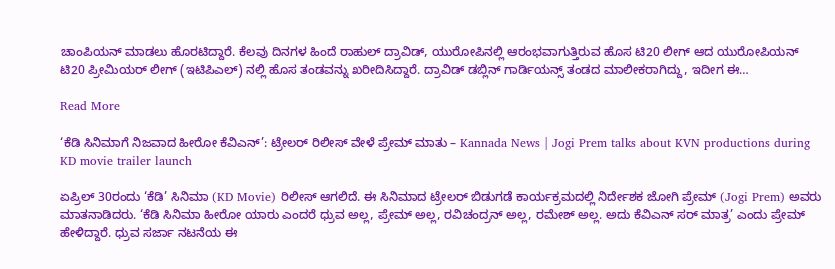ಚಾಂಪಿಯನ್ ಮಾಡಲು ಹೊರಟಿದ್ದಾರೆ. ಕೆಲವು ದಿನಗಳ ಹಿಂದೆ ರಾಹುಲ್ ದ್ರಾವಿಡ್, ಯುರೋಪಿನಲ್ಲಿ ಆರಂಭವಾಗುತ್ತಿರುವ ಹೊಸ ಟಿ20 ಲೀಗ್ ಆದ ಯುರೋಪಿಯನ್ ಟಿ20 ಪ್ರೀಮಿಯರ್ ಲೀಗ್ (ಇಟಿಪಿಎಲ್) ನಲ್ಲಿ ಹೊಸ ತಂಡವನ್ನು ಖರೀದಿಸಿದ್ದಾರೆ. ದ್ರಾವಿಡ್ ಡಬ್ಲಿನ್ ಗಾರ್ಡಿಯನ್ಸ್ ತಂಡದ ಮಾಲೀಕರಾಗಿದ್ದು, ಇದೀಗ ಈ…

Read More

‘ಕೆಡಿ ಸಿನಿಮಾಗೆ ನಿಜವಾದ ಹೀರೋ ಕೆವಿಎನ್’: ಟ್ರೇಲರ್ ರಿಲೀಸ್ ವೇಳೆ ಪ್ರೇಮ್ ಮಾತು – Kannada News | Jogi Prem talks about KVN productions during KD movie trailer launch

ಏಪ್ರಿಲ್ 30ರಂದು ‘ಕೆಡಿ’ ಸಿನಿಮಾ (KD Movie) ರಿಲೀಸ್ ಆಗಲಿದೆ. ಈ ಸಿನಿಮಾದ ಟ್ರೇಲರ್ ಬಿಡುಗಡೆ ಕಾರ್ಯಕ್ರಮದಲ್ಲಿ ನಿರ್ದೇಶಕ ಜೋಗಿ ಪ್ರೇಮ್ (Jogi Prem) ಅವರು ಮಾತನಾಡಿದರು. ‘ಕೆಡಿ ಸಿನಿಮಾ ಹೀರೋ ಯಾರು ಎಂದರೆ ಧ್ರುವ ಅಲ್ಲ, ಪ್ರೇಮ್ ಅಲ್ಲ, ರವಿಚಂದ್ರನ್ ಅಲ್ಲ, ರಮೇಶ್ ಅಲ್ಲ. ಅದು ಕೆವಿಎನ್ ಸರ್ ಮಾತ್ರ’ ಎಂದು ಪ್ರೇಮ್ ಹೇಳಿದ್ದಾರೆ. ಧ್ರುವ ಸರ್ಜಾ ನಟನೆಯ ಈ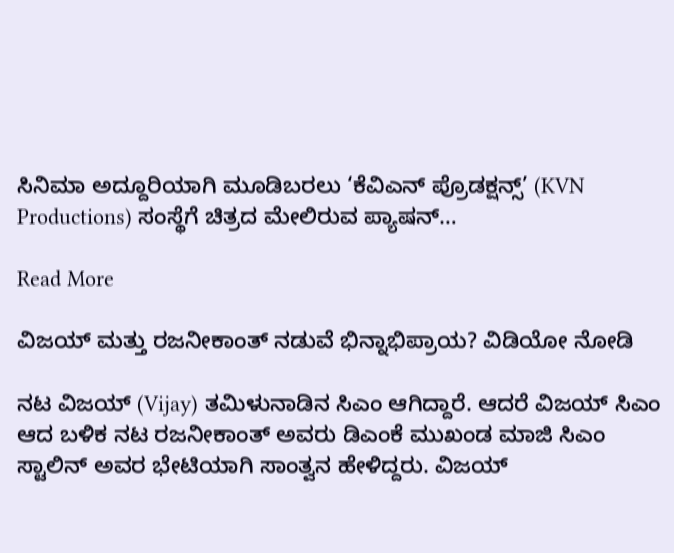ಸಿನಿಮಾ ಅದ್ದೂರಿಯಾಗಿ ಮೂಡಿಬರಲು ‘ಕೆವಿಎನ್ ಪ್ರೊಡಕ್ಷನ್ಸ್’ (KVN Productions) ಸಂಸ್ಥೆಗೆ ಚಿತ್ರದ ಮೇಲಿರುವ ಪ್ಯಾಷನ್…

Read More

ವಿಜಯ್ ಮತ್ತು ರಜನೀಕಾಂತ್ ನಡುವೆ ಭಿನ್ನಾಭಿಪ್ರಾಯ? ವಿಡಿಯೋ ನೋಡಿ

ನಟ ವಿಜಯ್ (Vijay) ತಮಿಳುನಾಡಿನ ಸಿಎಂ ಆಗಿದ್ದಾರೆ. ಆದರೆ ವಿಜಯ್ ಸಿಎಂ ಆದ ಬಳಿಕ ನಟ ರಜನೀಕಾಂತ್ ಅವರು ಡಿಎಂಕೆ ಮುಖಂಡ ಮಾಜಿ ಸಿಎಂ ಸ್ಟಾಲಿನ್ ಅವರ ಭೇಟಿಯಾಗಿ ಸಾಂತ್ವನ ಹೇಳಿದ್ದರು. ವಿಜಯ್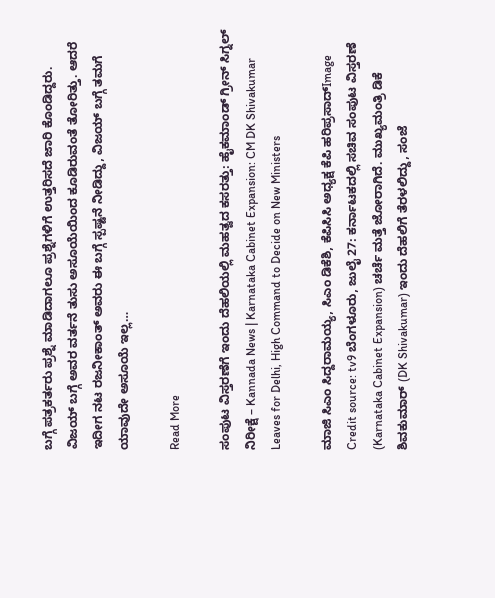ಬಗ್ಗೆ ಪತ್ರಕರ್ತರು ಪ್ರಶ್ನೆ ಮಾಡಿದಾಗಲೂ ಪ್ರಶ್ನೆಗಳಿಗೆ ಉತ್ತರಿಸದೆ ಜಾರಿ ಕೊಂಡಿದ್ದರು. ವಿಜಯ್ ಬಗ್ಗೆ ಅವರ ವರ್ತನೆ ತುಸು ಅಸೂಯೆಯಿಂದ ಕೂಡಿರುವಂತೆ ತೋರಿತ್ತು. ಆದರೆ ಇದೀಗ ನಟ ರಜನೀಕಾಂತ್ ಅವರು ಈ ಬಗ್ಗೆ ಸ್ಪಷ್ಟನೆ ನೀಡಿದ್ದು, ವಿಜಯ್ ಬಗ್ಗೆ ತಮಗೆ ಯಾವುದೇ ಅಸೂಯೆ ಇಲ್ಲ…

Read More

ಸಂಪುಟ ವಿಸ್ತರಣೆಗೆ ಇಂದು ದೆಹಲಿಯಲ್ಲಿ ಮಹತ್ವದ ಕಸರತ್ತು: ಹೈಕಮಾಂಡ್ ಗ್ರೀನ್ ಸಿಗ್ನಲ್ ನಿರೀಕ್ಷೆ – Kannada News | Karnataka Cabinet Expansion: CM DK Shivakumar Leaves for Delhi, High Command to Decide on New Ministers

ಮಾಜಿ ಸಿಎಂ ಸಿದ್ದರಾಮಯ್ಯ, ಸಿಎಂ ಡಿಕೆಶಿ, ಕೆಪಿಸಿಸಿ ಅಧ್ಯಕ್ಷ ಕೆಪಿ ಹರಿಪ್ರಸಾದ್Image Credit source: tv9 ಬೆಂಗಳೂರು, ಜುಲೈ 27: ಕರ್ನಾಟಕದಲ್ಲಿ ಸಚಿವ ಸಂಪುಟ ವಿಸ್ತರಣೆ (Karnataka Cabinet Expansion) ಚರ್ಚೆ ಮತ್ತೆ ಜೋರಾಗಿದೆ. ಮುಖ್ಯಮಂತ್ರಿ ಡಿಕೆ ಶಿವಕುಮಾರ್ (DK Shivakumar) ಇಂದು ದೆಹಲಿಗೆ ತೆರಳಲಿದ್ದು, ಸಂಜೆ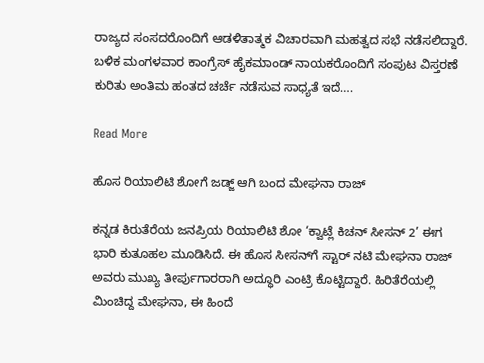ರಾಜ್ಯದ ಸಂಸದರೊಂದಿಗೆ ಆಡಳಿತಾತ್ಮಕ ವಿಚಾರವಾಗಿ ಮಹತ್ವದ ಸಭೆ ನಡೆಸಲಿದ್ದಾರೆ. ಬಳಿಕ ಮಂಗಳವಾರ ಕಾಂಗ್ರೆಸ್ ಹೈಕಮಾಂಡ್ ನಾಯಕರೊಂದಿಗೆ ಸಂಪುಟ ವಿಸ್ತರಣೆ ಕುರಿತು ಅಂತಿಮ ಹಂತದ ಚರ್ಚೆ ನಡೆಸುವ ಸಾಧ್ಯತೆ ಇದೆ….

Read More

ಹೊಸ ರಿಯಾಲಿಟಿ ಶೋಗೆ ಜಡ್ಜ್ ಆಗಿ ಬಂದ ಮೇಘನಾ ರಾಜ್

ಕನ್ನಡ ಕಿರುತೆರೆಯ ಜನಪ್ರಿಯ ರಿಯಾಲಿಟಿ ಶೋ ‘ಕ್ವಾಟ್ಲೆ ಕಿಚನ್ ಸೀಸನ್ 2’ ಈಗ ಭಾರಿ ಕುತೂಹಲ ಮೂಡಿಸಿದೆ. ಈ ಹೊಸ ಸೀಸನ್‌ಗೆ ಸ್ಟಾರ್ ನಟಿ ಮೇಘನಾ ರಾಜ್ ಅವರು ಮುಖ್ಯ ತೀರ್ಪುಗಾರರಾಗಿ ಅದ್ಧೂರಿ ಎಂಟ್ರಿ ಕೊಟ್ಟಿದ್ದಾರೆ. ಹಿರಿತೆರೆಯಲ್ಲಿ ಮಿಂಚಿದ್ದ ಮೇಘನಾ, ಈ ಹಿಂದೆ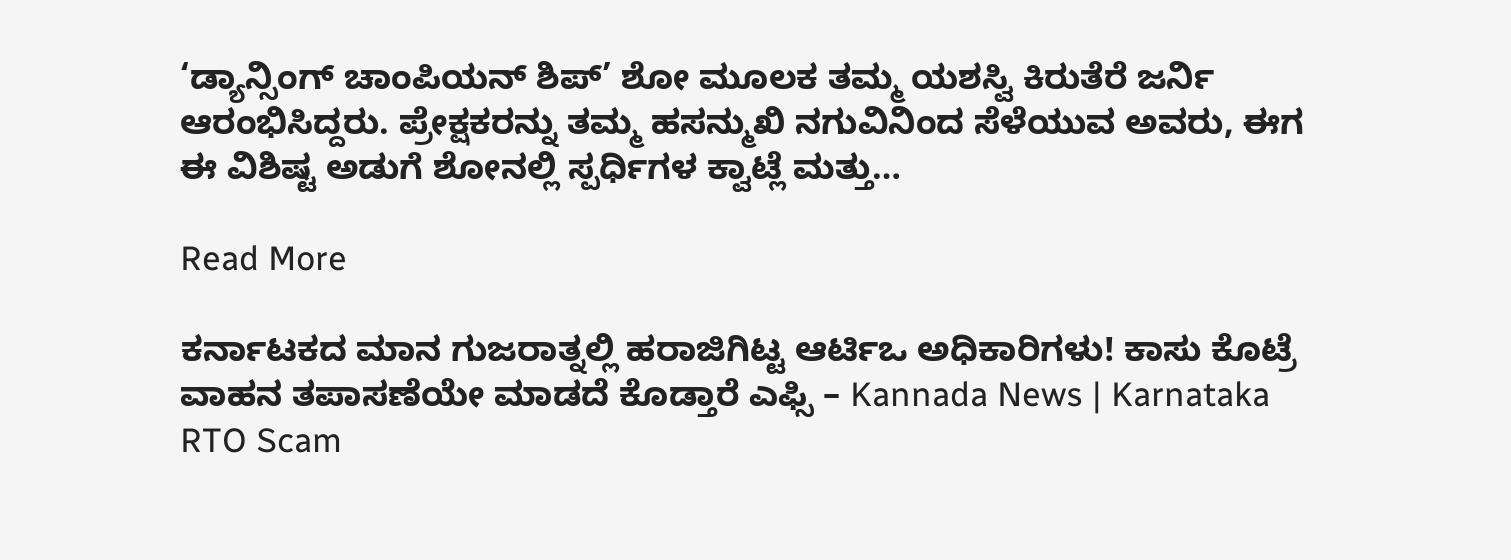‘ಡ್ಯಾನ್ಸಿಂಗ್ ಚಾಂಪಿಯನ್ ಶಿಪ್’ ಶೋ ಮೂಲಕ ತಮ್ಮ ಯಶಸ್ವಿ ಕಿರುತೆರೆ ಜರ್ನಿ ಆರಂಭಿಸಿದ್ದರು. ಪ್ರೇಕ್ಷಕರನ್ನು ತಮ್ಮ ಹಸನ್ಮುಖಿ ನಗುವಿನಿಂದ ಸೆಳೆಯುವ ಅವರು, ಈಗ ಈ ವಿಶಿಷ್ಟ ಅಡುಗೆ ಶೋನಲ್ಲಿ ಸ್ಪರ್ಧಿಗಳ ಕ್ವಾಟ್ಲೆ ಮತ್ತು…

Read More

ಕರ್ನಾಟಕದ ಮಾನ ಗುಜರಾತ್ನಲ್ಲಿ ಹರಾಜಿಗಿಟ್ಟ ಆರ್ಟಿಒ ಅಧಿಕಾರಿಗಳು! ಕಾಸು ಕೊಟ್ರೆ ವಾಹನ ತಪಾಸಣೆಯೇ ಮಾಡದೆ ಕೊಡ್ತಾರೆ ಎಫ್ಸಿ – Kannada News | Karnataka RTO Scam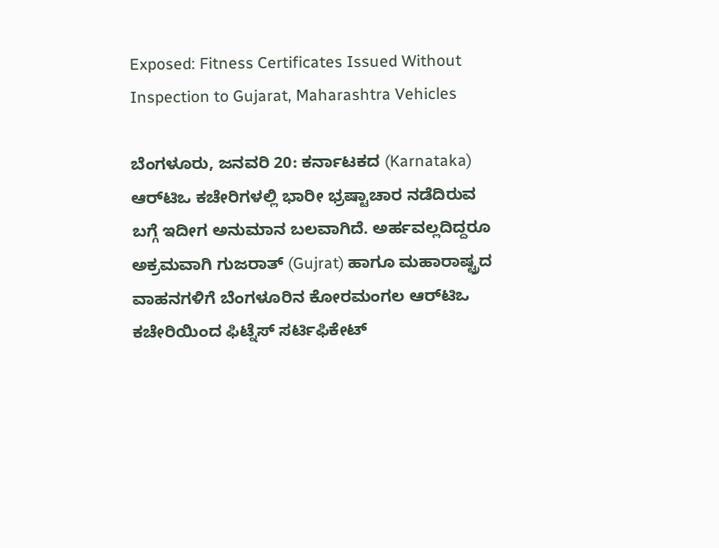Exposed: Fitness Certificates Issued Without Inspection to Gujarat, Maharashtra Vehicles

ಬೆಂಗಳೂರು, ಜನವರಿ 20: ಕರ್ನಾಟಕದ (Karnataka) ಆರ್‌ಟಿಒ ಕಚೇರಿಗಳಲ್ಲಿ ಭಾರೀ ಭ್ರಷ್ಟಾಚಾರ ನಡೆದಿರುವ ಬಗ್ಗೆ ಇದೀಗ ಅನುಮಾನ ಬಲವಾಗಿದೆ. ಅರ್ಹವಲ್ಲದಿದ್ದರೂ ಅಕ್ರಮವಾಗಿ ಗುಜರಾತ್ (Gujrat) ಹಾಗೂ ಮಹಾರಾಷ್ಟ್ರದ ವಾಹನಗಳಿಗೆ ಬೆಂಗಳೂರಿನ ಕೋರಮಂಗಲ ಆರ್‌ಟಿಒ ಕಚೇರಿಯಿಂದ ಫಿಟ್ನೆಸ್ ಸರ್ಟಿಫಿಕೇಟ್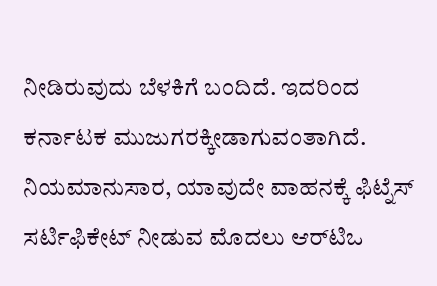ನೀಡಿರುವುದು ಬೆಳಕಿಗೆ ಬಂದಿದೆ. ಇದರಿಂದ ಕರ್ನಾಟಕ ಮುಜುಗರಕ್ಕೀಡಾಗುವಂತಾಗಿದೆ. ನಿಯಮಾನುಸಾರ, ಯಾವುದೇ ವಾಹನಕ್ಕೆ ಫಿಟ್ನೆಸ್ ಸರ್ಟಿಫಿಕೇಟ್ ನೀಡುವ ಮೊದಲು ಆರ್‌ಟಿಒ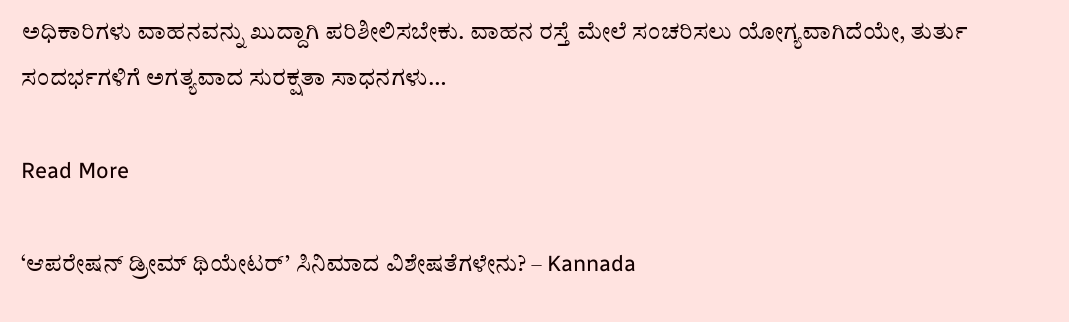ಅಧಿಕಾರಿಗಳು ವಾಹನವನ್ನು ಖುದ್ದಾಗಿ ಪರಿಶೀಲಿಸಬೇಕು. ವಾಹನ ರಸ್ತೆ ಮೇಲೆ ಸಂಚರಿಸಲು ಯೋಗ್ಯವಾಗಿದೆಯೇ, ತುರ್ತು ಸಂದರ್ಭಗಳಿಗೆ ಅಗತ್ಯವಾದ ಸುರಕ್ಷತಾ ಸಾಧನಗಳು…

Read More

‘ಆಪರೇಷನ್ ಡ್ರೀಮ್ ಥಿಯೇಟರ್’ ಸಿನಿಮಾದ ವಿಶೇಷತೆಗಳೇನು? – Kannada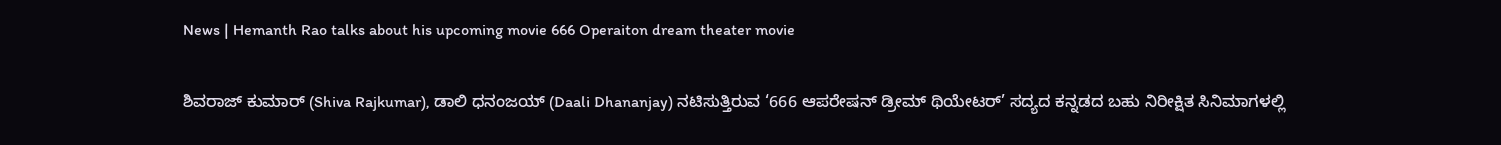News | Hemanth Rao talks about his upcoming movie 666 Operaiton dream theater movie

ಶಿವರಾಜ್ ಕುಮಾರ್ (Shiva Rajkumar), ಡಾಲಿ ಧನಂಜಯ್ (Daali Dhananjay) ನಟಿಸುತ್ತಿರುವ ‘666 ಆಪರೇಷನ್ ಡ್ರೀಮ್ ಥಿಯೇಟರ್’ ಸದ್ಯದ ಕನ್ನಡದ ಬಹು ನಿರೀಕ್ಷಿತ ಸಿನಿಮಾಗಳಲ್ಲಿ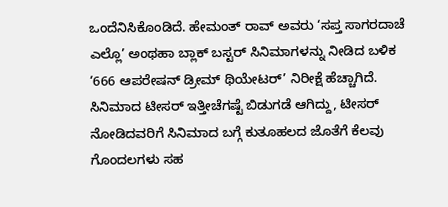ಒಂದೆನಿಸಿಕೊಂಡಿದೆ. ಹೇಮಂತ್ ರಾವ್ ಅವರು ‘ಸಪ್ತ ಸಾಗರದಾಚೆ ಎಲ್ಲೊ’ ಅಂಥಹಾ ಬ್ಲಾಕ್ ಬಸ್ಟರ್ ಸಿನಿಮಾಗಳನ್ನು ನೀಡಿದ ಬಳಿಕ ‘666 ಆಪರೇಷನ್ ಡ್ರೀಮ್ ಥಿಯೇಟರ್’ ನಿರೀಕ್ಷೆ ಹೆಚ್ಚಾಗಿದೆ. ಸಿನಿಮಾದ ಟೀಸರ್ ಇತ್ತೀಚೆಗಷ್ಟೆ ಬಿಡುಗಡೆ ಆಗಿದ್ದು, ಟೀಸರ್ ನೋಡಿದವರಿಗೆ ಸಿನಿಮಾದ ಬಗ್ಗೆ ಕುತೂಹಲದ ಜೊತೆಗೆ ಕೆಲವು ಗೊಂದಲಗಳು ಸಹ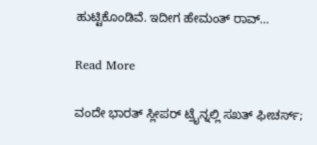ಹುಟ್ಟಿಕೊಂಡಿವೆ. ಇದೀಗ ಹೇಮಂತ್ ರಾವ್…

Read More

ವಂದೇ ಭಾರತ್ ಸ್ಲೀಪರ್ ಟ್ರೈನ್ನಲ್ಲಿ ಸಖತ್ ಫೀಚರ್ಸ್;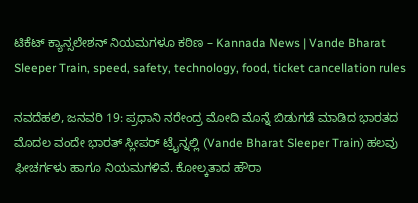ಟಿಕೆಟ್ ಕ್ಯಾನ್ಸಲೇಶನ್ ನಿಯಮಗಳೂ ಕಠಿಣ – Kannada News | Vande Bharat Sleeper Train, speed, safety, technology, food, ticket cancellation rules

ನವದೆಹಲಿ, ಜನವರಿ 19: ಪ್ರಧಾನಿ ನರೇಂದ್ರ ಮೋದಿ ಮೊನ್ನೆ ಬಿಡುಗಡೆ ಮಾಡಿದ ಭಾರತದ ಮೊದಲ ವಂದೇ ಭಾರತ್ ಸ್ಲೀಪರ್ ಟ್ರೈನ್ನಲ್ಲಿ (Vande Bharat Sleeper Train) ಹಲವು ಫೀಚರ್ಗಳು ಹಾಗೂ ನಿಯಮಗಳಿವೆ. ಕೋಲ್ಕತಾದ ಹೌರಾ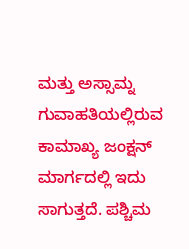ಮತ್ತು ಅಸ್ಸಾಮ್ನ ಗುವಾಹತಿಯಲ್ಲಿರುವ ಕಾಮಾಖ್ಯ ಜಂಕ್ಷನ್ ಮಾರ್ಗದಲ್ಲಿ ಇದು ಸಾಗುತ್ತದೆ. ಪಶ್ಚಿಮ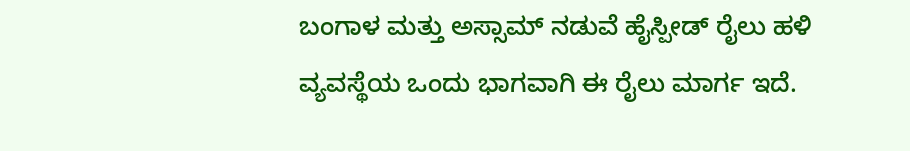ಬಂಗಾಳ ಮತ್ತು ಅಸ್ಸಾಮ್ ನಡುವೆ ಹೈಸ್ಪೀಡ್ ರೈಲು ಹಳಿ ವ್ಯವಸ್ಥೆಯ ಒಂದು ಭಾಗವಾಗಿ ಈ ರೈಲು ಮಾರ್ಗ ಇದೆ.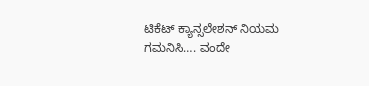ಟಿಕೆಟ್ ಕ್ಯಾನ್ಸಲೇಶನ್ ನಿಯಮ ಗಮನಿಸಿ…. ವಂದೇ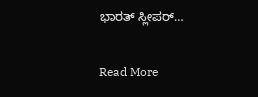ಭಾರತ್ ಸ್ಲೀಪರ್…

Read More